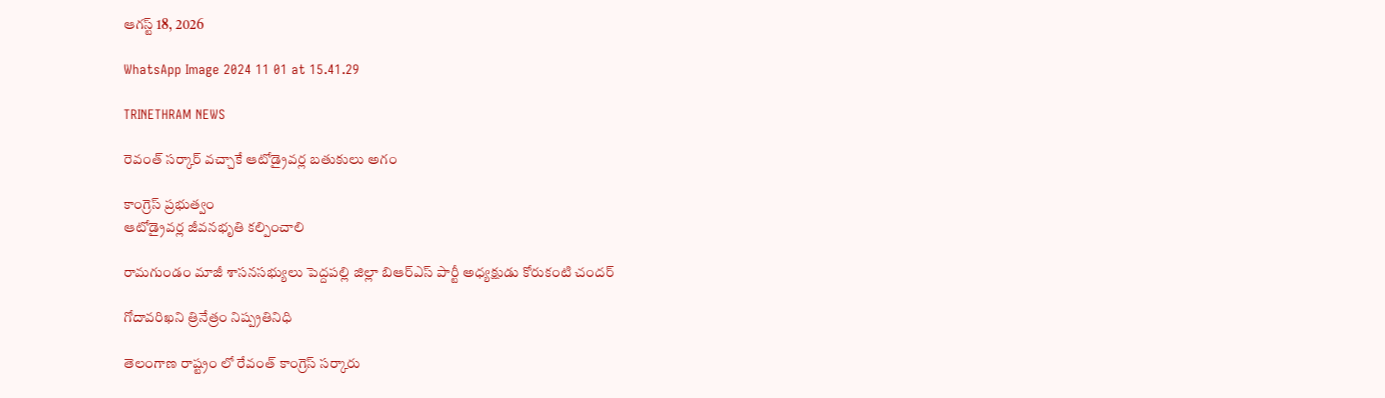ఆగస్ట్ 18, 2026

WhatsApp Image 2024 11 01 at 15.41.29

TRINETHRAM NEWS

రెవంత్ సర్కార్ వచ్చాకే ఆటోడ్రైవర్ల బతుకులు అగం

కాంగ్రెస్ ప్రభుత్వం
ఆటోడ్రైవర్ల జీవనభృతి కల్పించాలి

రామగుండం మాజీ శాసనసభ్యులు పెద్దపల్లి జిల్లా బిఆర్ఎస్ పార్టీ అధ్యక్షుడు కోరుకంటి చందర్

గోదావరిఖని త్రినేత్రం నిష్ప్రతినిధి

తెలంగాణ రాష్ట్రం లో రేవంత్ కాంగ్రెస్ సర్కారు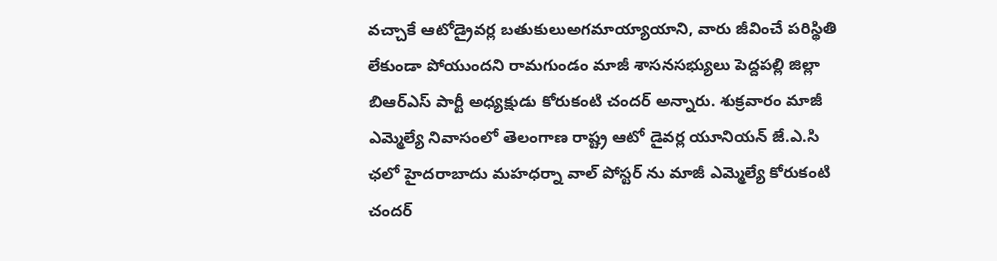వచ్చాకే ఆటోడ్రైవర్ల బతుకులుఅగమాయ్యాయాని, వారు జీవించే పరిస్థితి లేకుండా పోయుందని రామగుండం మాజీ శాసనసభ్యులు పెద్దపల్లి జిల్లా బిఆర్ఎస్ పార్టీ అధ్యక్షుడు కోరుకంటి చందర్ అన్నారు. శుక్రవారం మాజీ ఎమ్మెల్యే నివాసంలో తెలంగాణ రాష్ట్ర ఆటో డైవర్ల యూనియన్ జే.ఎ.సి ఛలో హైదరాబాదు మహధర్నా వాల్ పోస్టర్ ను మాజీ ఎమ్మెల్యే కోరుకంటి చందర్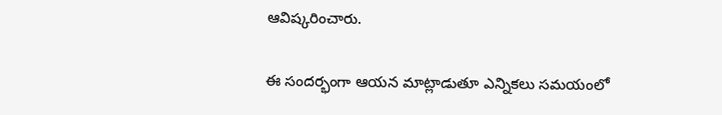ఆవిష్కరించారు.

ఈ సందర్భంగా ఆయన మాట్లాడుతూ ఎన్నికలు సమయంలో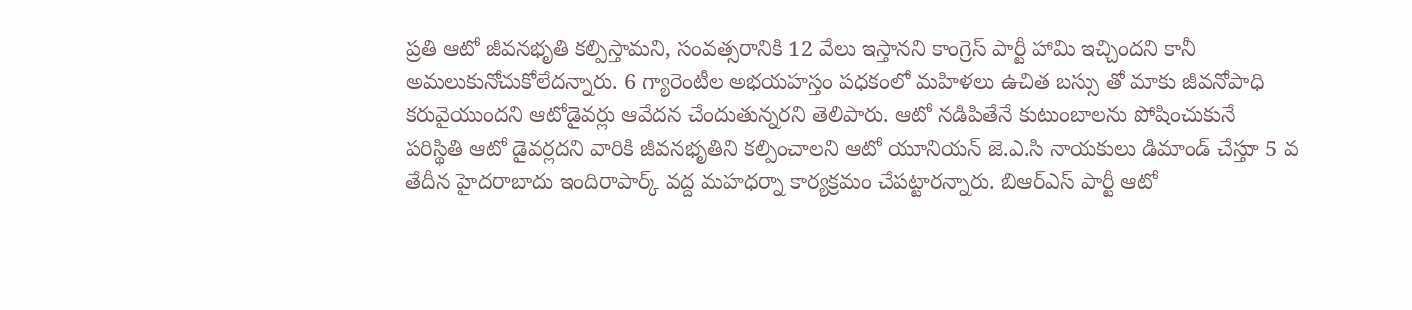ప్రతి ఆటో జీవనభృతి కల్పిస్తామని, సంవత్సరానికి 12 వేలు ఇస్తానని కాంగ్రెస్ పార్టీ హామి ఇచ్చిందని కానీ అమలుకునోచుకోలేదన్నారు. 6 గ్యారెంటీల అభయహస్తం పధకంలో మహిళలు ఉచిత బస్సు తో మాకు జీవనోపాధి కరువైయుందని ఆటోడైవర్లు ఆవేదన చేందుతున్నరని తెలిపారు. ఆటో నడిపితేనే కుటుంబాలను పోషించుకునే పరిస్థితి ఆటో డైవర్లదని వారికి జీవనభృతిని కల్పించాలని ఆటో యూనియన్ జె.ఎ.సి నాయకులు డిమాండ్ చేస్తుా 5 వ తేదీన హైదరాబాదు ఇందిరాపార్క్ వద్ద మహధర్నా కార్యక్రమం చేపట్టారన్నారు. బిఆర్ఎస్ పార్టీ ఆటో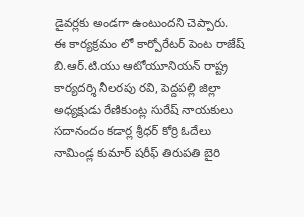డైవర్లకు అండగా ఉంటుందని చెప్పారు.
ఈ కార్యక్రమం లో కార్పోరేటర్ పెంట రాజేష్ బి.ఆర్.టి.యు ఆటోయూనియన్ రాష్ట్ర కార్యదర్శి నీలరపు రవి, పెద్దపల్లి జిల్లా అధ్యక్షుడు రేణికుంట్ల సురేష్ నాయకులు సదానందం కడార్ల శ్రీధర్ కోర్రి ఓదేలు నామిండ్ల కుమార్ షరీఫ్ తిరుపతి బైరి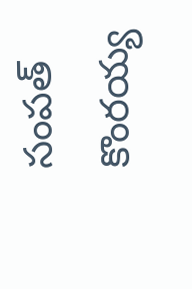సంపత్ కొంరయ్య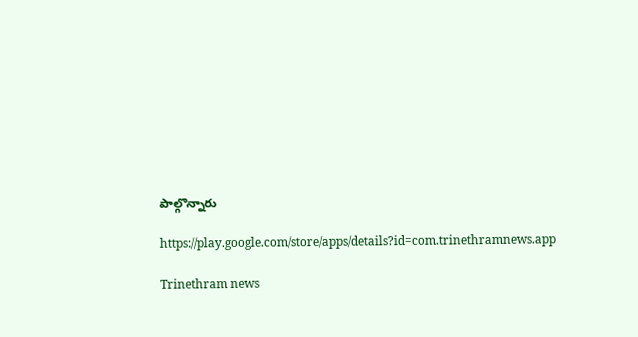పాల్గొన్నారు

https://play.google.com/store/apps/details?id=com.trinethramnews.app

Trinethram news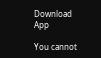Download App

You cannot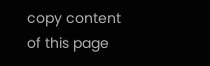copy content of this page